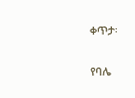ቀጥታ፡

የባሌ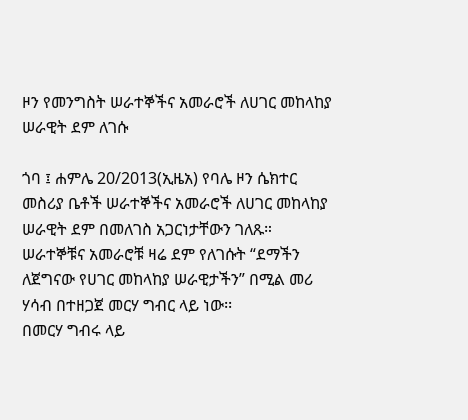ዞን የመንግስት ሠራተኞችና አመራሮች ለሀገር መከላከያ ሠራዊት ደም ለገሱ

ጎባ ፤ ሐምሌ 20/2013(ኢዜአ) የባሌ ዞን ሴክተር መስሪያ ቤቶች ሠራተኞችና አመራሮች ለሀገር መከላከያ ሠራዊት ደም በመለገስ አጋርነታቸውን ገለጹ።
ሠራተኞቹና አመራሮቹ ዛሬ ደም የለገሱት “ደማችን ለጀግናው የሀገር መከላከያ ሠራዊታችን” በሚል መሪ ሃሳብ በተዘጋጀ መርሃ ግብር ላይ ነው፡፡
በመርሃ ግብሩ ላይ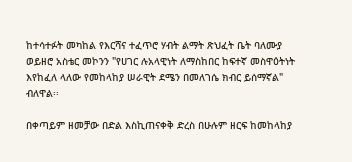ከተሳተፉት መካከል የእርሻና ተፈጥሮ ሃብት ልማት ጽህፈት ቤት ባለሙያ ወይዘሮ አስቴር መኮንን "የሀገር ሉአላዊነት ለማስከበር ከፍተኛ መስዋዕትነት እየከፈለ ላለው የመከላከያ ሠራዊት ደሜን በመለገሴ ክብር ይሰማኛል" ብለዋል፡፡

በቀጣይም ዘመቻው በድል እስኪጠናቀቅ ድረስ በሁሉም ዘርፍ ከመከላከያ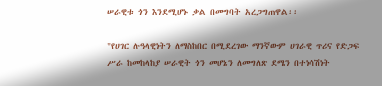ሠራዊቱ ጎን እንደሚሆኑ ቃል በመግባት አረጋግጠዋል፡፡

"የሀገር ሉዓላዊነትን ለማስከበር በሚደረገው ማንኛውም ሀገራዊ ጥሪና የድጋፍ ሥራ ከመከላከያ ሠራዊት ጎን መሆኔን ለመግለጽ ደሜን በተነሳሽነት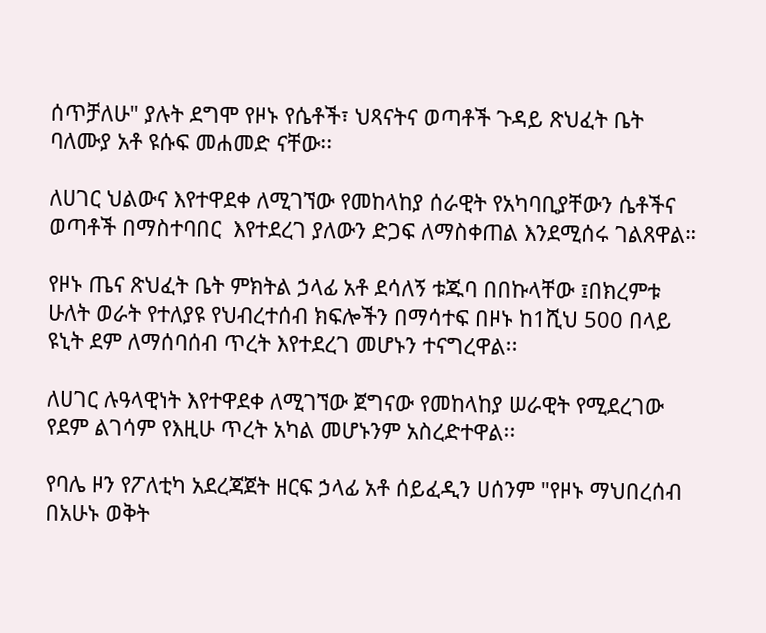ሰጥቻለሁ" ያሉት ደግሞ የዞኑ የሴቶች፣ ህጻናትና ወጣቶች ጉዳይ ጽህፈት ቤት ባለሙያ አቶ ዩሱፍ መሐመድ ናቸው፡፡

ለሀገር ህልውና እየተዋደቀ ለሚገኘው የመከላከያ ሰራዊት የአካባቢያቸውን ሴቶችና ወጣቶች በማስተባበር  እየተደረገ ያለውን ድጋፍ ለማስቀጠል እንደሚሰሩ ገልጸዋል።

የዞኑ ጤና ጽህፈት ቤት ምክትል ኃላፊ አቶ ደሳለኝ ቱጁባ በበኩላቸው ፤በክረምቱ ሁለት ወራት የተለያዩ የህብረተሰብ ክፍሎችን በማሳተፍ በዞኑ ከ1ሺህ 500 በላይ ዩኒት ደም ለማሰባሰብ ጥረት እየተደረገ መሆኑን ተናግረዋል፡፡

ለሀገር ሉዓላዊነት እየተዋደቀ ለሚገኘው ጀግናው የመከላከያ ሠራዊት የሚደረገው የደም ልገሳም የእዚሁ ጥረት አካል መሆኑንም አስረድተዋል፡፡

የባሌ ዞን የፖለቲካ አደረጃጀት ዘርፍ ኃላፊ አቶ ሰይፈዲን ሀሰንም "የዞኑ ማህበረሰብ በአሁኑ ወቅት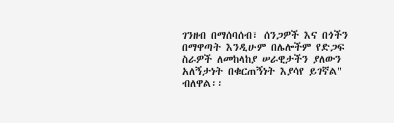ገንዘብ በማሰባሰብ፣ ሰንጋዎች እና በጎችን በማዋጣት እንዲሁም በሌሎችም የድጋፍ ስራዎች ለመከላከያ ሠራዊታችን ያለውን አለኝታነት በቁርጠኝነት እያሳየ ይገኛል" ብለዋል፡፡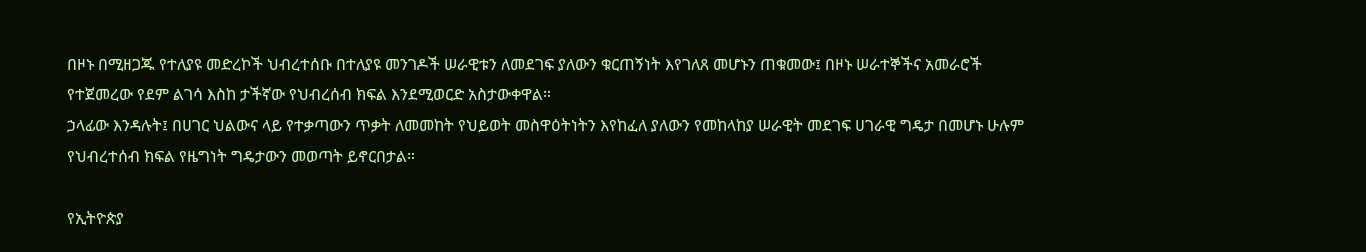በዞኑ በሚዘጋጁ የተለያዩ መድረኮች ህብረተሰቡ በተለያዩ መንገዶች ሠራዊቱን ለመደገፍ ያለውን ቁርጠኝነት እየገለጸ መሆኑን ጠቁመው፤ በዞኑ ሠራተኞችና አመራሮች የተጀመረው የደም ልገሳ እስከ ታችኛው የህብረሰብ ክፍል እንደሚወርድ አስታውቀዋል።
ኃላፊው እንዳሉት፤ በሀገር ህልውና ላይ የተቃጣውን ጥቃት ለመመከት የህይወት መስዋዕትነትን እየከፈለ ያለውን የመከላከያ ሠራዊት መደገፍ ሀገራዊ ግዴታ በመሆኑ ሁሉም የህብረተሰብ ክፍል የዜግነት ግዴታውን መወጣት ይኖርበታል።

የኢትዮጵያ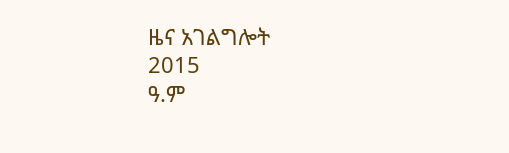ዜና አገልግሎት
2015
ዓ.ም